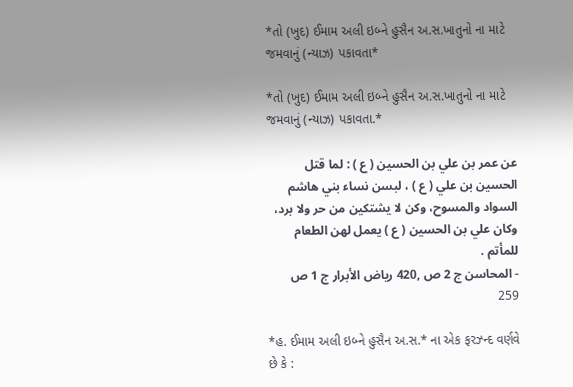*તો (ખુદ) ઈમામ અલી ઇબ્ને હુસૈન અ.સ.ખાતુનો ના માટે જમવાનું (ન્યાઝ) પકાવતા*

*તો (ખુદ) ઈમામ અલી ઇબ્ને હુસૈન અ.સ.ખાતુનો ના માટે જમવાનું (ન્યાઝ) પકાવતા.*

عن عمر بن علي بن الحسين ( ع ) : لما قتل الحسين بن علي ( ع ) ، لبسن نساء بني هاشم السواد والمسوح، وكن لا يشتكين من حر ولا برد، وكان علي بن الحسين ( ع ) يعمل لهن الطعام للمأتم .
- المحاسن ج 2 ص ,420 رياض الأبرار ج 1 ص 259

*હ. ઈમામ અલી ઇબ્ને હુસૈન અ.સ.* ના એક ફરઝ્ન્દ વર્ણવે છે કે :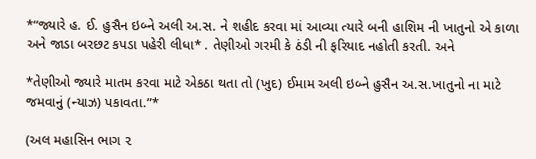*“જ્યારે હ. ઈ. હુસૈન ઇબ્ને અલી અ.સ. ને શહીદ કરવા માં આવ્યા ત્યારે બની હાશિમ ની ખાતુનો એ કાળા અને જાડા બરછટ કપડા પહેરી લીધા* . તેણીઓ ગરમી કે ઠંડી ની ફરિયાદ નહોતી કરતી. અને

*તેણીઓ જ્યારે માતમ કરવા માટે એકઠા થતા તો (ખુદ) ઈમામ અલી ઇબ્ને હુસૈન અ.સ.ખાતુનો ના માટે જમવાનું (ન્યાઝ) પકાવતા.”*

(અલ મહાસિન ભાગ ૨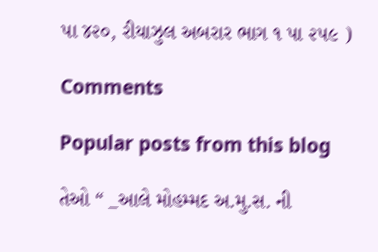પા ૪૨૦, રીયાઝુલ અબરાર ભાગ ૧ પા ૨૫૯ )

Comments

Popular posts from this blog

તેઓ “ _આલે મોહમ્મદ અ.મુ.સ. ની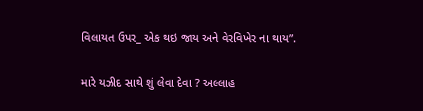વિલાયત ઉપર_ એક થઇ જાય અને વેરવિખેર ના થાય”.

મારે યઝીદ સાથે શું લેવા દેવા ? અલ્લાહ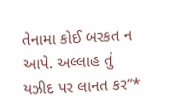તેનામા કોઈ બરકત ન આપે. અલ્લાહ તું યઝીદ પર લાનત કર”*